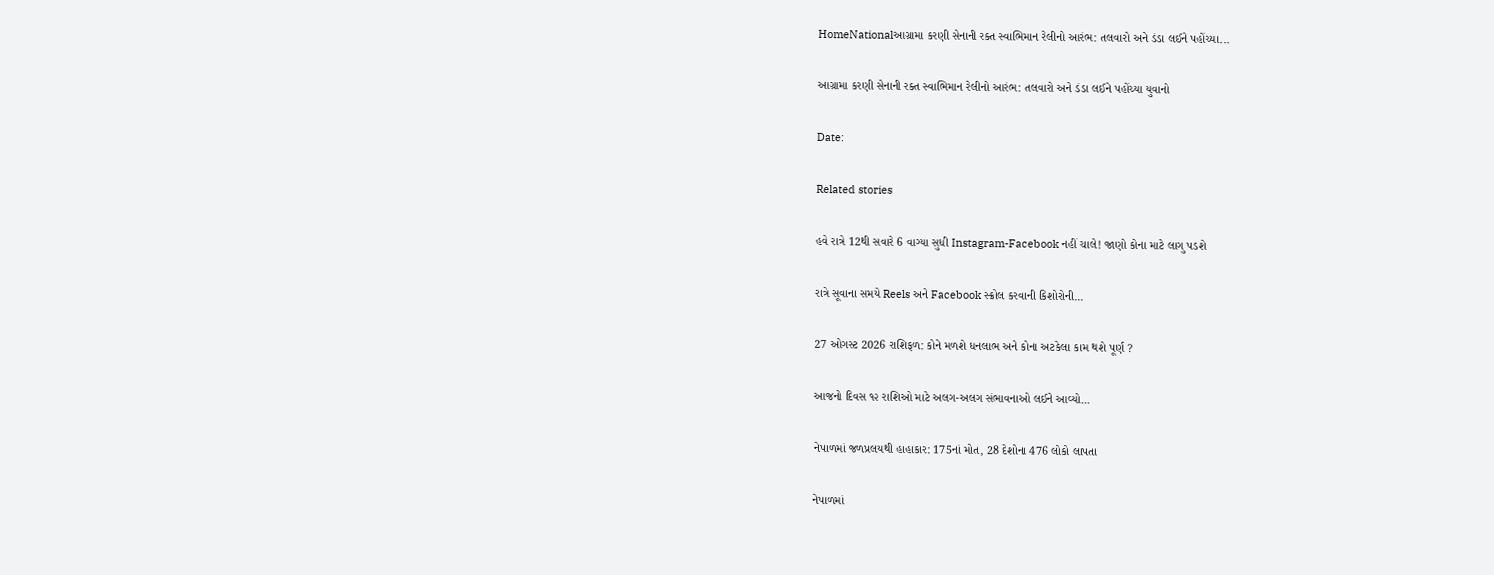HomeNationalઆગ્રામા કરણી સેનાની રક્ત સ્વાભિમાન રેલીનો આરંભ: તલવારો અને ડંડા લઈને પહોંચ્યા...

આગ્રામા કરણી સેનાની રક્ત સ્વાભિમાન રેલીનો આરંભ: તલવારો અને ડંડા લઈને પહોંચ્યા યુવાનો

Date:

Related stories

હવે રાત્રે 12થી સવારે 6 વાગ્યા સુધી Instagram-Facebook નહીં ચાલે! જાણો કોના માટે લાગુ પડશે

રાત્રે સૂવાના સમયે Reels અને Facebook સ્ક્રોલ કરવાની કિશોરોની...

27 ઓગસ્ટ 2026 રાશિફળ: કોને મળશે ધનલાભ અને કોના અટકેલા કામ થશે પૂર્ણ ?

આજનો દિવસ ૧૨ રાશિઓ માટે અલગ-અલગ સંભાવનાઓ લઈને આવ્યો...

નેપાળમાં જળપ્રલયથી હાહાકાર: 175નાં મોત, 28 દેશોના 476 લોકો લાપતા

નેપાળમાં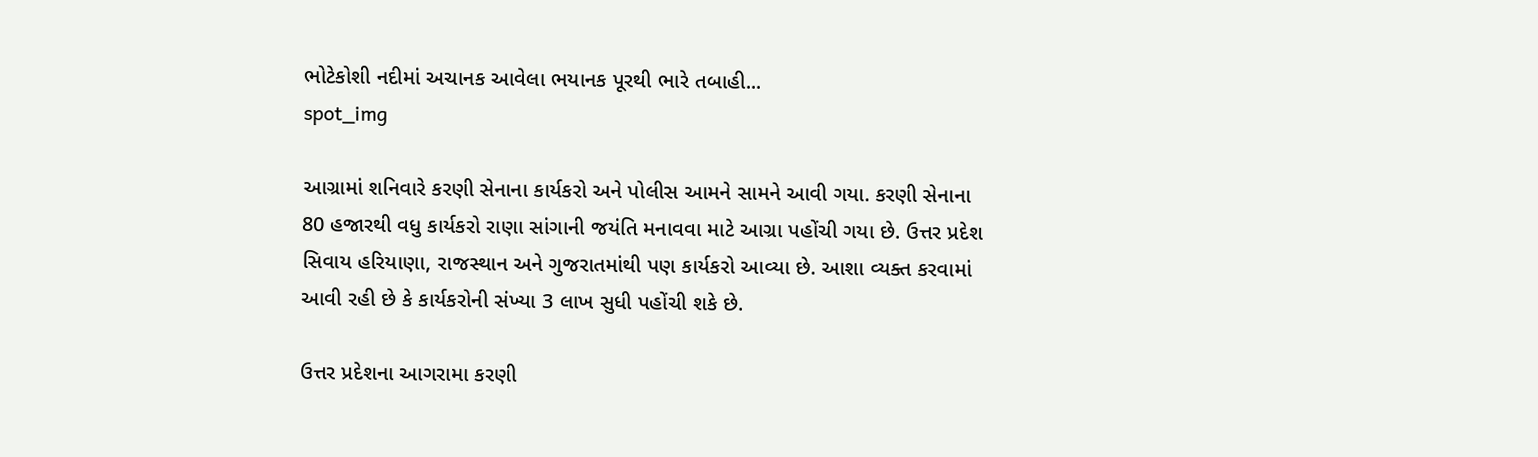ભોટેકોશી નદીમાં અચાનક આવેલા ભયાનક પૂરથી ભારે તબાહી...
spot_img

આગ્રામાં શનિવારે કરણી સેનાના કાર્યકરો અને પોલીસ આમને સામને આવી ગયા. કરણી સેનાના 80 હજારથી વધુ કાર્યકરો રાણા સાંગાની જયંતિ મનાવવા માટે આગ્રા પહોંચી ગયા છે. ઉત્તર પ્રદેશ સિવાય હરિયાણા, રાજસ્થાન અને ગુજરાતમાંથી પણ કાર્યકરો આવ્યા છે. આશા વ્યક્ત કરવામાં આવી રહી છે કે કાર્યકરોની સંખ્યા 3 લાખ સુધી પહોંચી શકે છે.

ઉત્તર પ્રદેશના આગરામા કરણી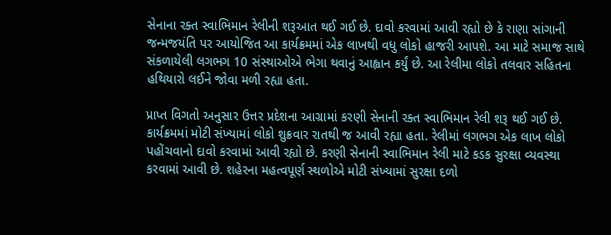સેનાના રક્ત સ્વાભિમાન રેલીની શરૂઆત થઈ ગઈ છે. દાવો કરવામાં આવી રહ્યો છે કે રાણા સાંગાની જન્મજયંતિ પર આયોજિત આ કાર્યક્રમમાં એક લાખથી વધુ લોકો હાજરી આપશે. આ માટે સમાજ સાથે સંકળાયેલી લગભગ 10 સંસ્થાઓએ ભેગા થવાનું આહ્વાન કર્યું છે. આ રેલીમા લોકો તલવાર સહિતના હથિયારો લઈને જોવા મળી રહ્યા હતા.

પ્રાપ્ત વિગતો અનુસાર ઉત્તર પ્રદેશના આગ્રામાં કરણી સેનાની રક્ત સ્વાભિમાન રેલી શરૂ થઈ ગઈ છે. કાર્યક્રમમાં મોટી સંખ્યામાં લોકો શુક્રવાર રાતથી જ આવી રહ્યા હતા. રેલીમાં લગભગ એક લાખ લોકો પહોંચવાનો દાવો કરવામાં આવી રહ્યો છે. કરણી સેનાની સ્વાભિમાન રેલી માટે કડક સુરક્ષા વ્યવસ્થા કરવામાં આવી છે. શહેરના મહત્વપૂર્ણ સ્થળોએ મોટી સંખ્યામાં સુરક્ષા દળો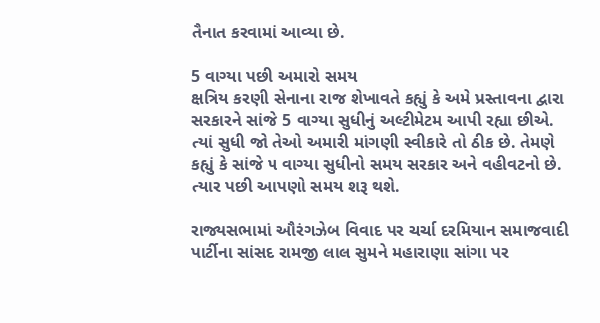તૈનાત કરવામાં આવ્યા છે.

5 વાગ્યા પછી અમારો સમય
ક્ષત્રિય કરણી સેનાના રાજ શેખાવતે કહ્યું કે અમે પ્રસ્તાવના દ્વારા સરકારને સાંજે 5 વાગ્યા સુધીનું અલ્ટીમેટમ આપી રહ્યા છીએ. ત્યાં સુધી જો તેઓ અમારી માંગણી સ્વીકારે તો ઠીક છે. તેમણે કહ્યું કે સાંજે ૫ વાગ્યા સુધીનો સમય સરકાર અને વહીવટનો છે. ત્યાર પછી આપણો સમય શરૂ થશે.

રાજ્યસભામાં ઔરંગઝેબ વિવાદ પર ચર્ચા દરમિયાન સમાજવાદી પાર્ટીના સાંસદ રામજી લાલ સુમને મહારાણા સાંગા પર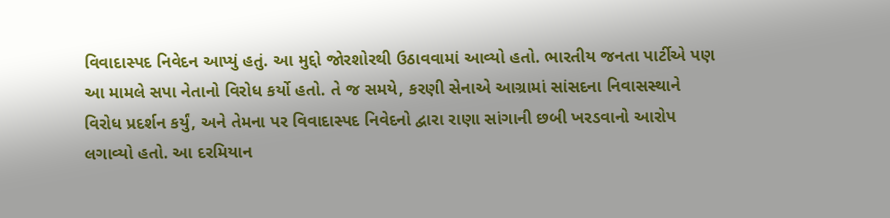વિવાદાસ્પદ નિવેદન આપ્યું હતું. આ મુદ્દો જોરશોરથી ઉઠાવવામાં આવ્યો હતો. ભારતીય જનતા પાર્ટીએ પણ આ મામલે સપા નેતાનો વિરોધ કર્યો હતો. તે જ સમયે, કરણી સેનાએ આગ્રામાં સાંસદના નિવાસસ્થાને વિરોધ પ્રદર્શન કર્યું, અને તેમના પર વિવાદાસ્પદ નિવેદનો દ્વારા રાણા સાંગાની છબી ખરડવાનો આરોપ લગાવ્યો હતો. આ દરમિયાન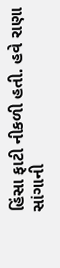હિંસા ફાટી નીકળી હતી. હવે રાણા સાંગાની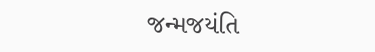જન્મજયંતિ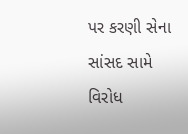પર કરણી સેના સાંસદ સામે વિરોધ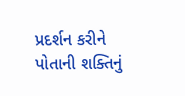પ્રદર્શન કરીને પોતાની શક્તિનું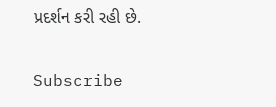પ્રદર્શન કરી રહી છે.

Subscribe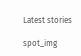Latest stories

spot_img